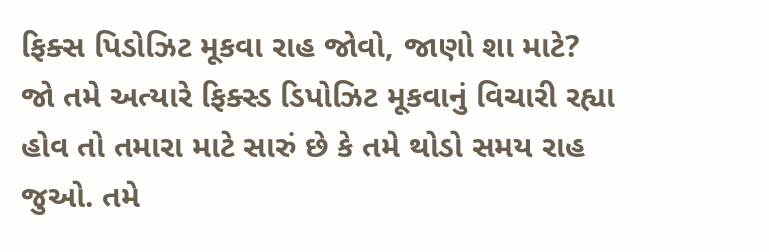ફિક્સ પિડોઝિટ મૂકવા રાહ જોવો, જાણો શા માટે?
જો તમે અત્યારે ફિક્સ્ડ ડિપોઝિટ મૂકવાનું વિચારી રહ્યા હોવ તો તમારા માટે સારું છે કે તમે થોડો સમય રાહ જુઓ. તમે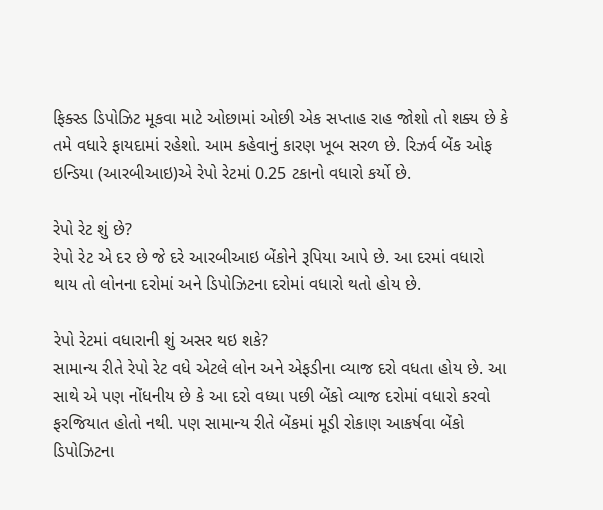ફિક્સ્ડ ડિપોઝિટ મૂકવા માટે ઓછામાં ઓછી એક સપ્તાહ રાહ જોશો તો શક્ય છે કે તમે વધારે ફાયદામાં રહેશો. આમ કહેવાનું કારણ ખૂબ સરળ છે. રિઝર્વ બેંક ઓફ ઇન્ડિયા (આરબીઆઇ)એ રેપો રેટમાં 0.25 ટકાનો વધારો કર્યો છે.

રેપો રેટ શું છે?
રેપો રેટ એ દર છે જે દરે આરબીઆઇ બેંકોને રૂપિયા આપે છે. આ દરમાં વધારો થાય તો લોનના દરોમાં અને ડિપોઝિટના દરોમાં વધારો થતો હોય છે.

રેપો રેટમાં વધારાની શું અસર થઇ શકે?
સામાન્ય રીતે રેપો રેટ વધે એટલે લોન અને એફડીના વ્યાજ દરો વધતા હોય છે. આ સાથે એ પણ નોંધનીય છે કે આ દરો વધ્યા પછી બેંકો વ્યાજ દરોમાં વધારો કરવો ફરજિયાત હોતો નથી. પણ સામાન્ય રીતે બેંકમાં મૂડી રોકાણ આકર્ષવા બેંકો ડિપોઝિટના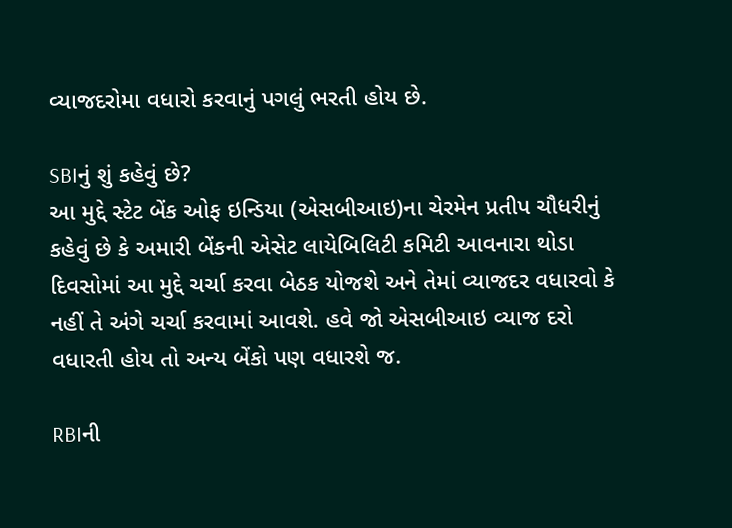વ્યાજદરોમા વધારો કરવાનું પગલું ભરતી હોય છે.

SBIનું શું કહેવું છે?
આ મુદ્દે સ્ટેટ બેંક ઓફ ઇન્ડિયા (એસબીઆઇ)ના ચેરમેન પ્રતીપ ચૌધરીનું કહેવું છે કે અમારી બેંકની એસેટ લાયેબિલિટી કમિટી આવનારા થોડા દિવસોમાં આ મુદ્દે ચર્ચા કરવા બેઠક યોજશે અને તેમાં વ્યાજદર વધારવો કે નહીં તે અંગે ચર્ચા કરવામાં આવશે. હવે જો એસબીઆઇ વ્યાજ દરો વધારતી હોય તો અન્ય બેંકો પણ વધારશે જ.

RBIની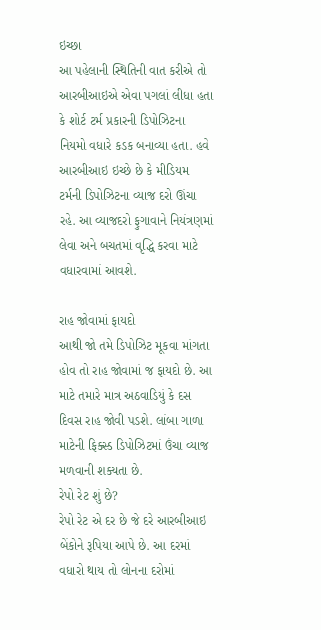ઇચ્છા
આ પહેલાની સ્થિતિની વાત કરીએ તો આરબીઆઇએ એવા પગલાં લીધા હતા કે શોર્ટ ટર્મ પ્રકારની ડિપોઝિટના નિયમો વધારે કડક બનાવ્યા હતા. હવે આરબીઆઇ ઇચ્છે છે કે મીડિયમ ટર્મની ડિપોઝિટના વ્યાજ દરો ઊંચા રહે. આ વ્યાજદરો ફુગાવાને નિયંત્રણમાં લેવા અને બચતમાં વૃદ્ધિ કરવા માટે વધારવામાં આવશે.

રાહ જોવામાં ફાયદો
આથી જો તમે ડિપોઝિટ મૂકવા માંગતા હોવ તો રાહ જોવામાં જ ફાયદો છે. આ માટે તમારે માત્ર અઠવાડિયું કે દસ દિવસ રાહ જોવી પડશે. લાંબા ગાળા માટેની ફિક્સ્ડ ડિપોઝિટમાં ઉંચા વ્યાજ મળવાની શક્યતા છે.
રેપો રેટ શું છે?
રેપો રેટ એ દર છે જે દરે આરબીઆઇ બેંકોને રૂપિયા આપે છે. આ દરમાં વધારો થાય તો લોનના દરોમાં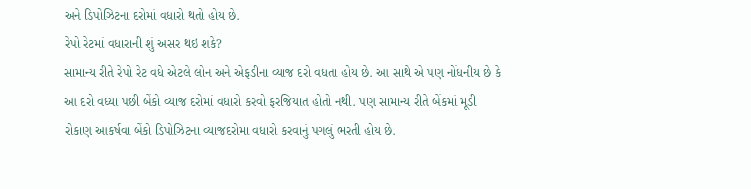અને ડિપોઝિટના દરોમાં વધારો થતો હોય છે.
રેપો રેટમાં વધારાની શું અસર થઇ શકે?
સામાન્ય રીતે રેપો રેટ વધે એટલે લોન અને એફડીના વ્યાજ દરો વધતા હોય છે. આ સાથે એ પણ નોંધનીય છે કે આ દરો વધ્યા પછી બેંકો વ્યાજ દરોમાં વધારો કરવો ફરજિયાત હોતો નથી. પણ સામાન્ય રીતે બેંકમાં મૂડી રોકાણ આકર્ષવા બેંકો ડિપોઝિટના વ્યાજદરોમા વધારો કરવાનું પગલું ભરતી હોય છે.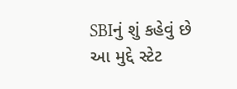SBIનું શું કહેવું છે
આ મુદ્દે સ્ટેટ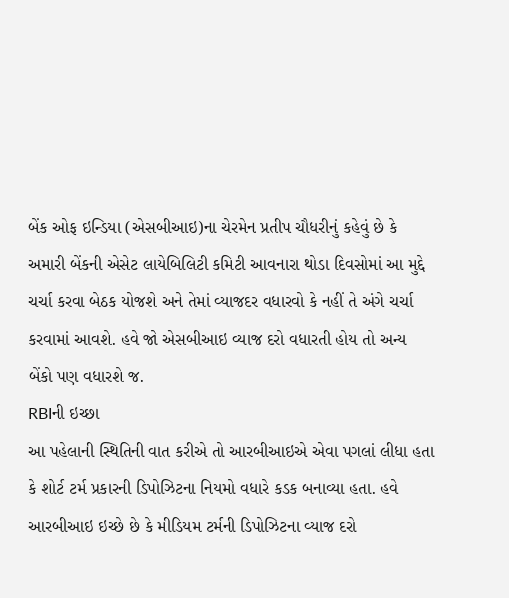બેંક ઓફ ઇન્ડિયા (એસબીઆઇ)ના ચેરમેન પ્રતીપ ચૌધરીનું કહેવું છે કે અમારી બેંકની એસેટ લાયેબિલિટી કમિટી આવનારા થોડા દિવસોમાં આ મુદ્દે ચર્ચા કરવા બેઠક યોજશે અને તેમાં વ્યાજદર વધારવો કે નહીં તે અંગે ચર્ચા કરવામાં આવશે. હવે જો એસબીઆઇ વ્યાજ દરો વધારતી હોય તો અન્ય બેંકો પણ વધારશે જ.
RBIની ઇચ્છા
આ પહેલાની સ્થિતિની વાત કરીએ તો આરબીઆઇએ એવા પગલાં લીધા હતા કે શોર્ટ ટર્મ પ્રકારની ડિપોઝિટના નિયમો વધારે કડક બનાવ્યા હતા. હવે આરબીઆઇ ઇચ્છે છે કે મીડિયમ ટર્મની ડિપોઝિટના વ્યાજ દરો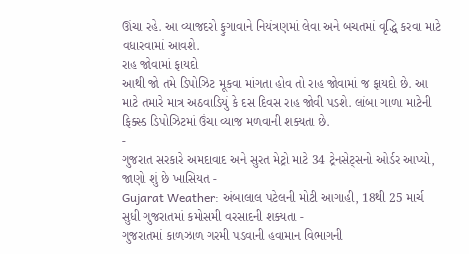ઊંચા રહે. આ વ્યાજદરો ફુગાવાને નિયંત્રણમાં લેવા અને બચતમાં વૃદ્ધિ કરવા માટે વધારવામાં આવશે.
રાહ જોવામાં ફાયદો
આથી જો તમે ડિપોઝિટ મૂકવા માંગતા હોવ તો રાહ જોવામાં જ ફાયદો છે. આ માટે તમારે માત્ર અઠવાડિયું કે દસ દિવસ રાહ જોવી પડશે. લાંબા ગાળા માટેની ફિક્સ્ડ ડિપોઝિટમાં ઉંચા વ્યાજ મળવાની શક્યતા છે.
-
ગુજરાત સરકારે અમદાવાદ અને સુરત મેટ્રો માટે 34 ટ્રેનસેટ્સનો ઓર્ડર આપ્યો, જાણો શું છે ખાસિયત -
Gujarat Weather: અંબાલાલ પટેલની મોટી આગાહી, 18થી 25 માર્ચ સુધી ગુજરાતમાં કમોસમી વરસાદની શક્યતા -
ગુજરાતમાં કાળઝાળ ગરમી પડવાની હવામાન વિભાગની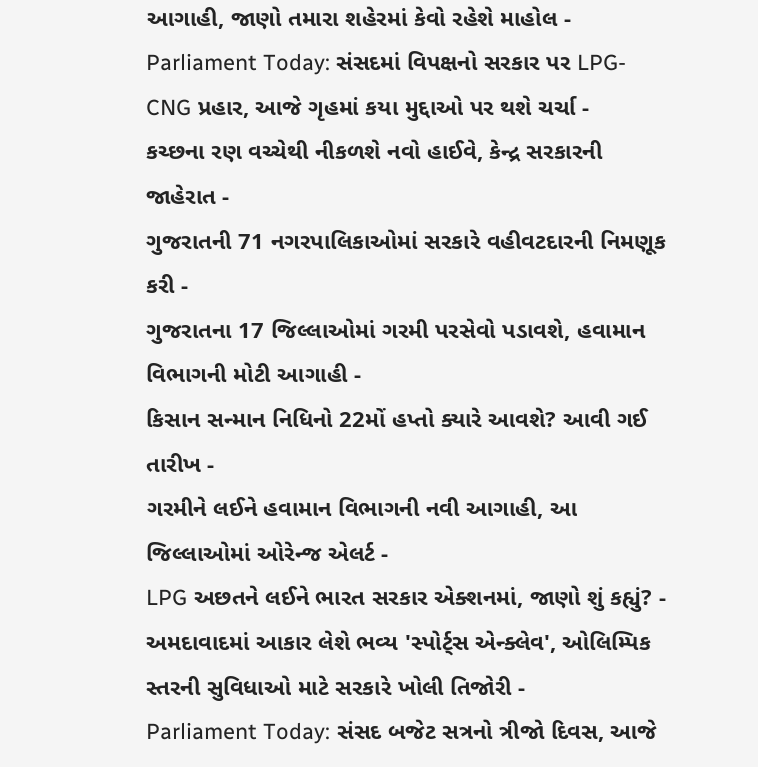આગાહી, જાણો તમારા શહેરમાં કેવો રહેશે માહોલ -
Parliament Today: સંસદમાં વિપક્ષનો સરકાર પર LPG-CNG પ્રહાર, આજે ગૃહમાં કયા મુદ્દાઓ પર થશે ચર્ચા -
કચ્છના રણ વચ્ચેથી નીકળશે નવો હાઈવે, કેન્દ્ર સરકારની જાહેરાત -
ગુજરાતની 71 નગરપાલિકાઓમાં સરકારે વહીવટદારની નિમણૂક કરી -
ગુજરાતના 17 જિલ્લાઓમાં ગરમી પરસેવો પડાવશે, હવામાન વિભાગની મોટી આગાહી -
કિસાન સન્માન નિધિનો 22મોં હપ્તો ક્યારે આવશે? આવી ગઈ તારીખ -
ગરમીને લઈને હવામાન વિભાગની નવી આગાહી, આ જિલ્લાઓમાં ઓરેન્જ એલર્ટ -
LPG અછતને લઈને ભારત સરકાર એક્શનમાં, જાણો શું કહ્યું? -
અમદાવાદમાં આકાર લેશે ભવ્ય 'સ્પોર્ટ્સ એન્ક્લેવ', ઓલિમ્પિક સ્તરની સુવિધાઓ માટે સરકારે ખોલી તિજોરી -
Parliament Today: સંસદ બજેટ સત્રનો ત્રીજો દિવસ, આજે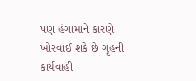પણ હંગામાને કારણે ખોરવાઈ શકે છે ગૃહની કાર્યવાહી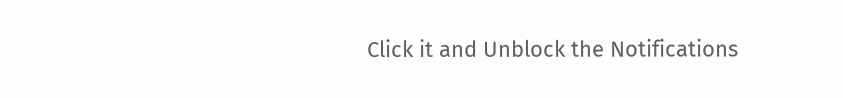Click it and Unblock the Notifications